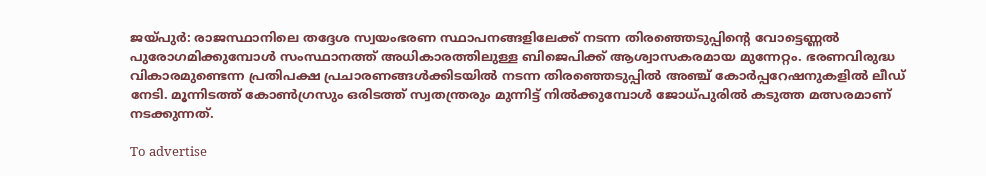ജയ്പുർ: രാജസ്ഥാനിലെ തദ്ദേശ സ്വയംഭരണ സ്ഥാപനങ്ങളിലേക്ക് നടന്ന തിരഞ്ഞെടുപ്പിന്റെ വോട്ടെണ്ണൽ പുരോഗമിക്കുമ്പോൾ സംസ്ഥാനത്ത് അധികാരത്തിലുള്ള ബിജെപിക്ക് ആശ്വാസകരമായ മുന്നേറ്റം. ഭരണവിരുദ്ധ വികാരമുണ്ടെന്ന പ്രതിപക്ഷ പ്രചാരണങ്ങൾക്കിടയിൽ നടന്ന തിരഞ്ഞെടുപ്പിൽ അഞ്ച് കോർപ്പറേഷനുകളിൽ ലീഡ് നേടി. മൂന്നിടത്ത് കോൺഗ്രസും ഒരിടത്ത് സ്വതന്ത്രരും മുന്നിട്ട് നിൽക്കുമ്പോൾ ജോധ്പുരിൽ കടുത്ത മത്സരമാണ് നടക്കുന്നത്.

To advertise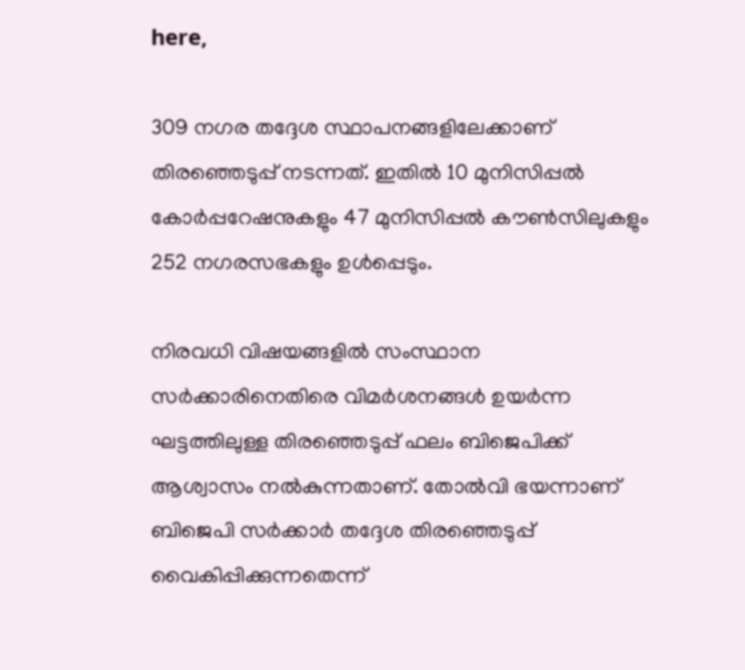here,

309 നഗര തദ്ദേശ സ്ഥാപനങ്ങളിലേക്കാണ് തിരഞ്ഞെടുപ്പ് നടന്നത്. ഇതിൽ 10 മുനിസിപ്പൽ കോർപ്പറേഷനുകളും 47 മുനിസിപ്പൽ കൗൺസിലുകളും 252 നഗരസഭകളും ഉൾപ്പെടും.

നിരവധി വിഷയങ്ങളിൽ സംസ്ഥാന സർക്കാരിനെതിരെ വിമർശനങ്ങൾ ഉയർന്ന ഘട്ടത്തിലുള്ള തിരഞ്ഞെടുപ്പ് ഫലം ബിജെപിക്ക് ആശ്വാസം നൽകുന്നതാണ്. തോൽവി ഭയന്നാണ് ബിജെപി സർക്കാർ തദ്ദേശ തിരഞ്ഞെടുപ്പ് വൈകിപ്പിക്കുന്നതെന്ന്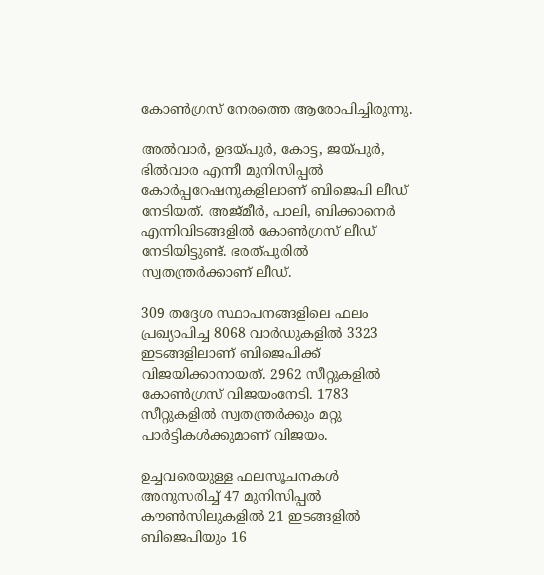കോൺഗ്രസ് നേരത്തെ ആരോപിച്ചിരുന്നു.

അൽവാർ, ഉദയ്പുർ, കോട്ട, ജയ്പുർ, ഭിൽവാര എന്നീ മുനിസിപ്പൽ കോർപ്പറേഷനുകളിലാണ് ബിജെപി ലീഡ് നേടിയത്. അജ്മീർ, പാലി, ബിക്കാനെർ എന്നിവിടങ്ങളിൽ കോൺഗ്രസ് ലീഡ് നേടിയിട്ടുണ്ട്. ഭരത്പുരിൽ സ്വതന്ത്രർക്കാണ് ലീഡ്.

309 തദ്ദേശ സ്ഥാപനങ്ങളിലെ ഫലം പ്രഖ്യാപിച്ച 8068 വാർഡുകളിൽ 3323 ഇടങ്ങളിലാണ് ബിജെപിക്ക് വിജയിക്കാനായത്. 2962 സീറ്റുകളിൽ കോൺഗ്രസ് വിജയംനേടി. 1783 സീറ്റുകളിൽ സ്വതന്ത്രർക്കും മറ്റു പാർട്ടികൾക്കുമാണ് വിജയം.

ഉച്ചവരെയുള്ള ഫലസൂചനകൾ അനുസരിച്ച് 47 മുനിസിപ്പൽ കൗൺസിലുകളിൽ 21 ഇടങ്ങളിൽ ബിജെപിയും 16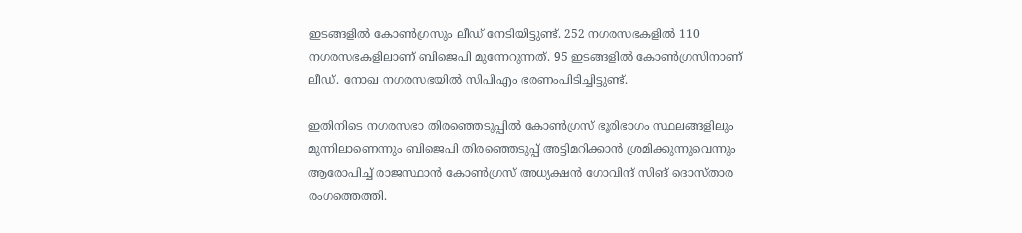ഇടങ്ങളിൽ കോൺഗ്രസും ലീഡ് നേടിയിട്ടുണ്ട്. 252 നഗരസഭകളിൽ 110 നഗരസഭകളിലാണ് ബിജെപി മുന്നേറുന്നത്. 95 ഇടങ്ങളിൽ കോൺഗ്രസിനാണ് ലീഡ്. നോഖ നഗരസഭയിൽ സിപിഎം ഭരണംപിടിച്ചിട്ടുണ്ട്.

ഇതിനിടെ നഗരസഭാ തിരഞ്ഞെടുപ്പിൽ കോൺഗ്രസ് ഭൂരിഭാഗം സ്ഥലങ്ങളിലും മുന്നിലാണെന്നും ബിജെപി തിരഞ്ഞെടുപ്പ് അട്ടിമറിക്കാൻ ശ്രമിക്കുന്നുവെന്നും ആരോപിച്ച് രാജസ്ഥാൻ കോൺഗ്രസ് അധ്യക്ഷൻ ഗോവിന്ദ് സിങ് ദൊസ്താര രംഗത്തെത്തി.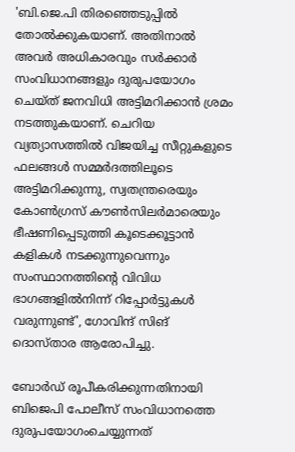'ബി.ജെ.പി തിരഞ്ഞെടുപ്പിൽ തോൽക്കുകയാണ്. അതിനാൽ അവർ അധികാരവും സർക്കാർ സംവിധാനങ്ങളും ദുരുപയോഗം ചെയ്ത് ജനവിധി അട്ടിമറിക്കാൻ ശ്രമം നടത്തുകയാണ്. ചെറിയ വ്യത്യാസത്തിൽ വിജയിച്ച സീറ്റുകളുടെ ഫലങ്ങൾ സമ്മർദത്തിലൂടെ അട്ടിമറിക്കുന്നു, സ്വതന്ത്രരെയും കോൺഗ്രസ് കൗൺസിലർമാരെയും ഭീഷണിപ്പെടുത്തി കൂടെക്കൂട്ടാൻ കളികൾ നടക്കുന്നുവെന്നും സംസ്ഥാനത്തിന്റെ വിവിധ ഭാഗങ്ങളിൽനിന്ന് റിപ്പോർട്ടുകൾ വരുന്നുണ്ട്', ഗോവിന്ദ് സിങ് ദൊസ്താര ആരോപിച്ചു.

ബോർഡ് രൂപീകരിക്കുന്നതിനായി ബിജെപി പോലീസ് സംവിധാനത്തെ ദുരുപയോഗംചെയ്യുന്നത്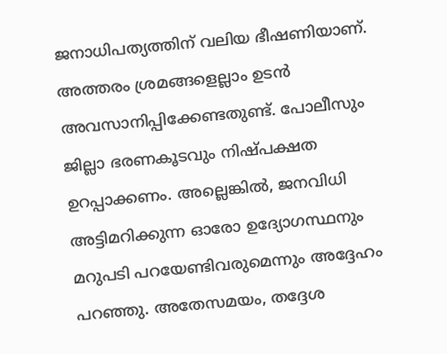ജനാധിപത്യത്തിന് വലിയ ഭീഷണിയാണ്. അത്തരം ശ്രമങ്ങളെല്ലാം ഉടൻ അവസാനിപ്പിക്കേണ്ടതുണ്ട്. പോലീസും ജില്ലാ ഭരണകൂടവും നിഷ്പക്ഷത ഉറപ്പാക്കണം. അല്ലെങ്കിൽ, ജനവിധി അട്ടിമറിക്കുന്ന ഓരോ ഉദ്യോഗസ്ഥനും മറുപടി പറയേണ്ടിവരുമെന്നും അദ്ദേഹം പറഞ്ഞു. അതേസമയം, തദ്ദേശ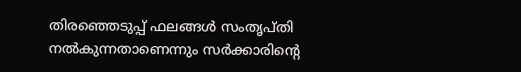തിരഞ്ഞെടുപ്പ് ഫലങ്ങൾ സംതൃപ്തി നൽകുന്നതാണെന്നും സർക്കാരിന്റെ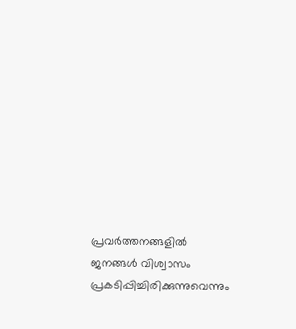പ്രവർത്തനങ്ങളിൽ ജനങ്ങൾ വിശ്വാസം പ്രകടിപ്പിച്ചിരിക്കുന്നുവെന്നും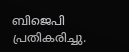ബിജെപി പ്രതികരിച്ചു.